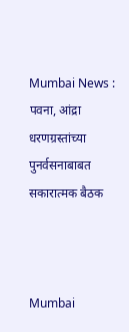Mumbai News : पवना, आंद्रा धरणग्रस्तांच्या पुनर्वसनाबाबत सकारात्मक बैठक



Mumbai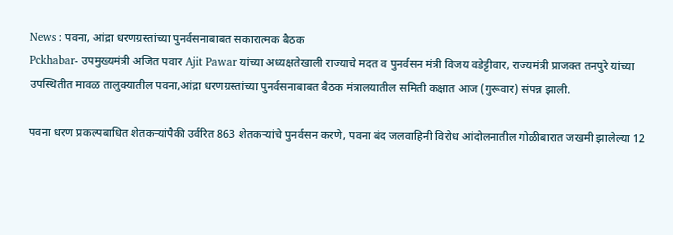News : पवना, आंद्रा धरणग्रस्तांच्या पुनर्वसनाबाबत सकारात्मक बैठक
Pckhabar- उपमुख्यमंत्री अजित पवार Ajit Pawar यांच्या अध्यक्षतेखाली राज्याचे मदत व पुनर्वसन मंत्री विजय वडेट्टीवार, राज्यमंत्री प्राजक्त तनपुरे यांच्या उपस्थितीत मावळ तालुक्यातील पवना,आंद्रा धरणग्रस्तांच्या पुनर्वसनाबाबत बैठक मंत्रालयातील समिती कक्षात आज (गुरूवार) संपन्न झाली.

पवना धरण प्रकल्पबाधित शेतकऱ्यांपैकी उर्वरित 863 शेतकऱ्यांचे पुनर्वसन करणे, पवना बंद जलवाहिनी विरोध आंदोलनातील गोळीबारात जखमी झालेल्या 12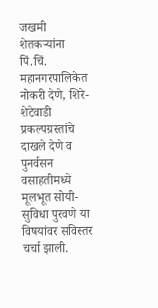जखमी शेतकऱ्यांना पिं.चिं. महानगरपालिकेत नोकरी देणे, शिरे-शेटेवाडी प्रकल्पग्रस्तांचे दाखले देणे व पुनर्वसन वसाहतीमध्ये मूलभूत सोयी-सुविधा पुरवणे या विषयांवर सविस्तर चर्चा झाली.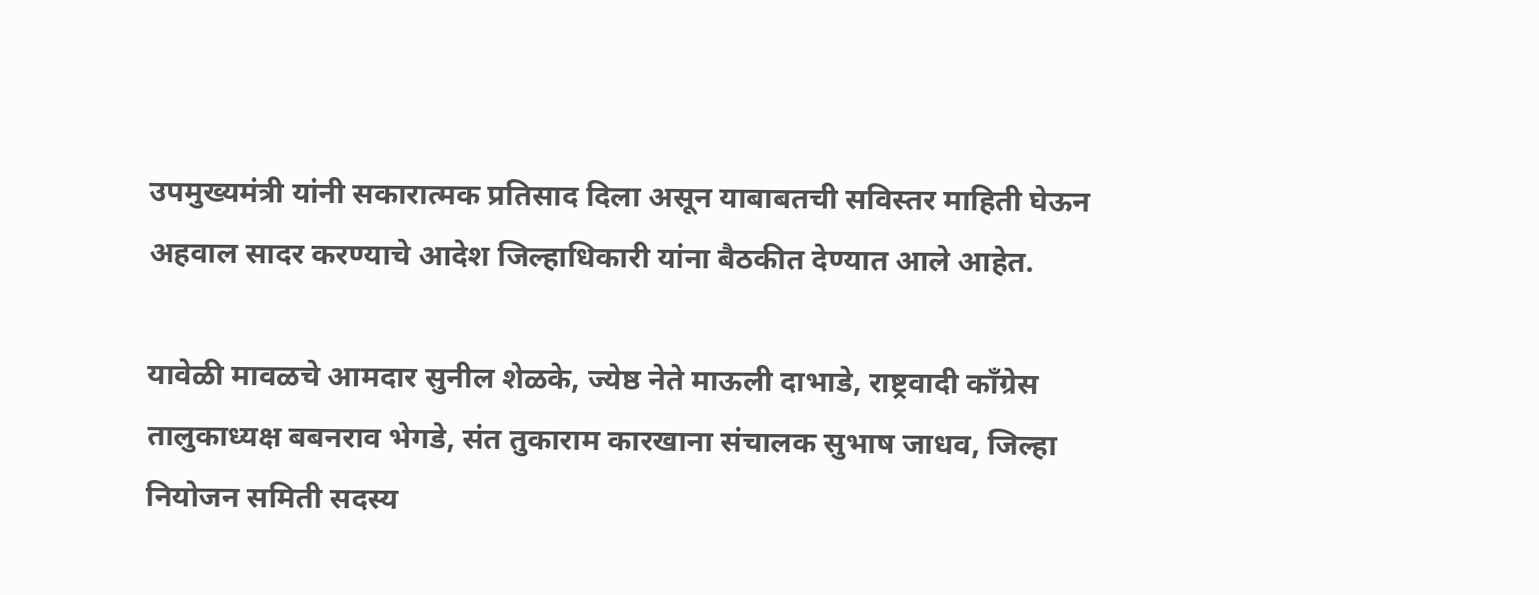उपमुख्यमंत्री यांनी सकारात्मक प्रतिसाद दिला असून याबाबतची सविस्तर माहिती घेऊन अहवाल सादर करण्याचे आदेश जिल्हाधिकारी यांना बैठकीत देण्यात आले आहेत.

यावेळी मावळचे आमदार सुनील शेळके, ज्येष्ठ नेते माऊली दाभाडे, राष्ट्रवादी काँग्रेस तालुकाध्यक्ष बबनराव भेगडे, संत तुकाराम कारखाना संचालक सुभाष जाधव, जिल्हा नियोजन समिती सदस्य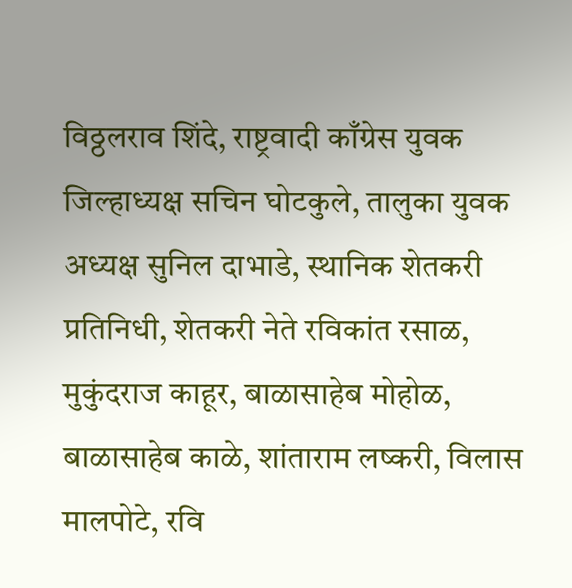विठ्ठलराव शिंदे, राष्ट्रवादी काँग्रेस युवक जिल्हाध्यक्ष सचिन घोटकुले, तालुका युवक अध्यक्ष सुनिल दाभाडे, स्थानिक शेतकरी प्रतिनिधी, शेतकरी नेते रविकांत रसाळ, मुकुंदराज काहूर, बाळासाहेब मोहोळ, बाळासाहेब काळे, शांताराम लष्करी, विलास मालपोटे, रवि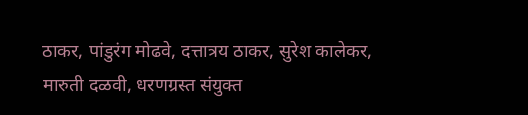ठाकर, पांडुरंग मोढवे, दत्तात्रय ठाकर, सुरेश कालेकर, मारुती दळवी, धरणग्रस्त संयुक्त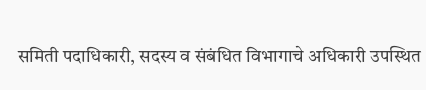समिती पदाधिकारी, सदस्य व संबंधित विभागाचे अधिकारी उपस्थित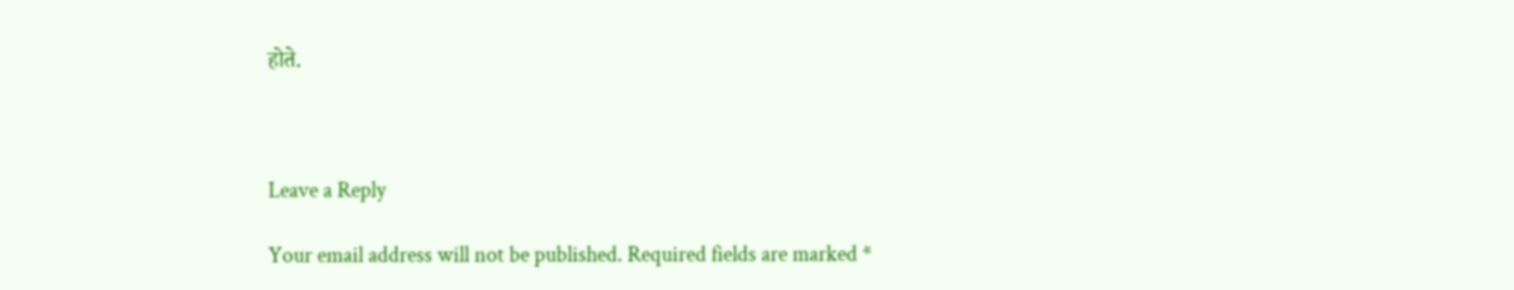होते.



Leave a Reply

Your email address will not be published. Required fields are marked *